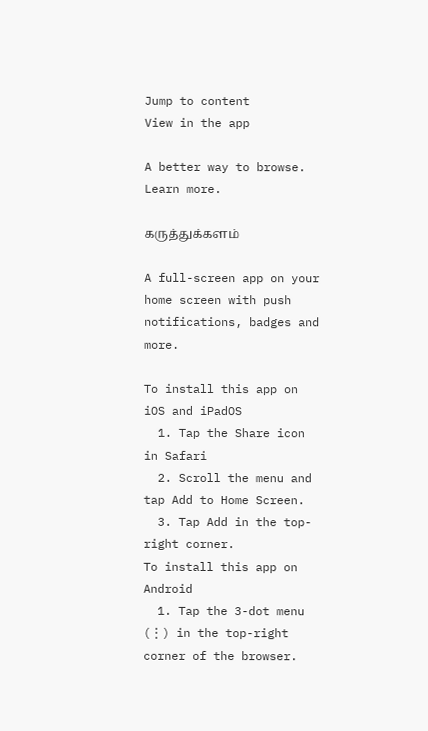Jump to content
View in the app

A better way to browse. Learn more.

கருத்துக்களம்

A full-screen app on your home screen with push notifications, badges and more.

To install this app on iOS and iPadOS
  1. Tap the Share icon in Safari
  2. Scroll the menu and tap Add to Home Screen.
  3. Tap Add in the top-right corner.
To install this app on Android
  1. Tap the 3-dot menu (⋮) in the top-right corner of the browser.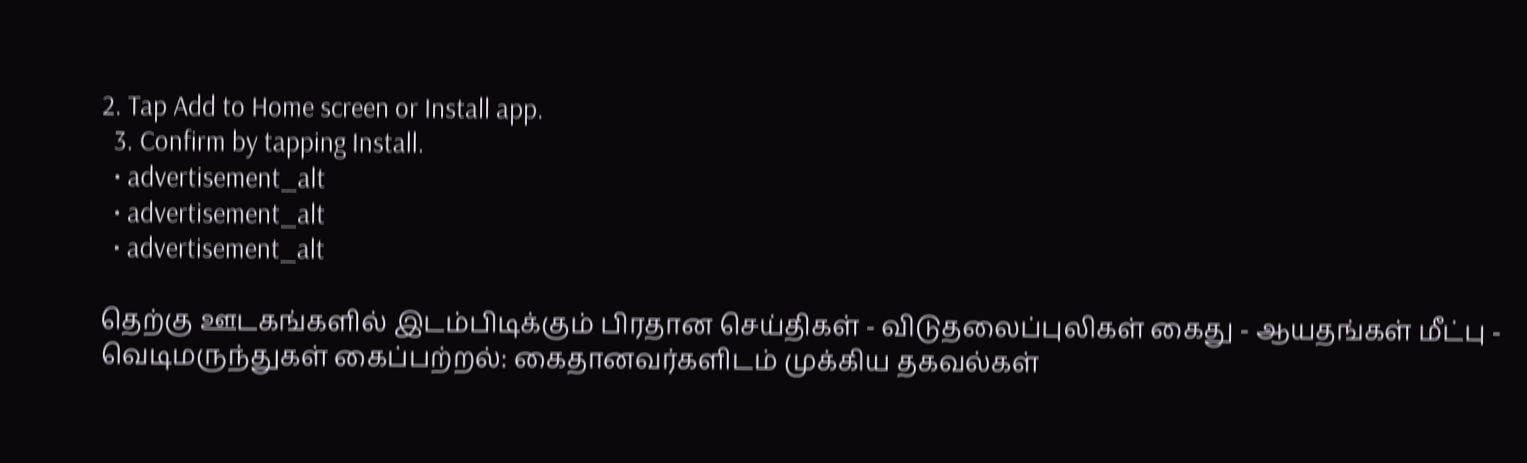2. Tap Add to Home screen or Install app.
  3. Confirm by tapping Install.
  • advertisement_alt
  • advertisement_alt
  • advertisement_alt

தெற்கு ஊடகங்களில் இடம்பிடிக்கும் பிரதான செய்திகள் ‐ விடுதலைப்புலிகள் கைது ‐ ஆயதங்கள் மீட்பு ‐ வெடிமருந்துகள் கைப்பற்றல்: கைதானவர்களிடம் முக்கிய தகவல்கள்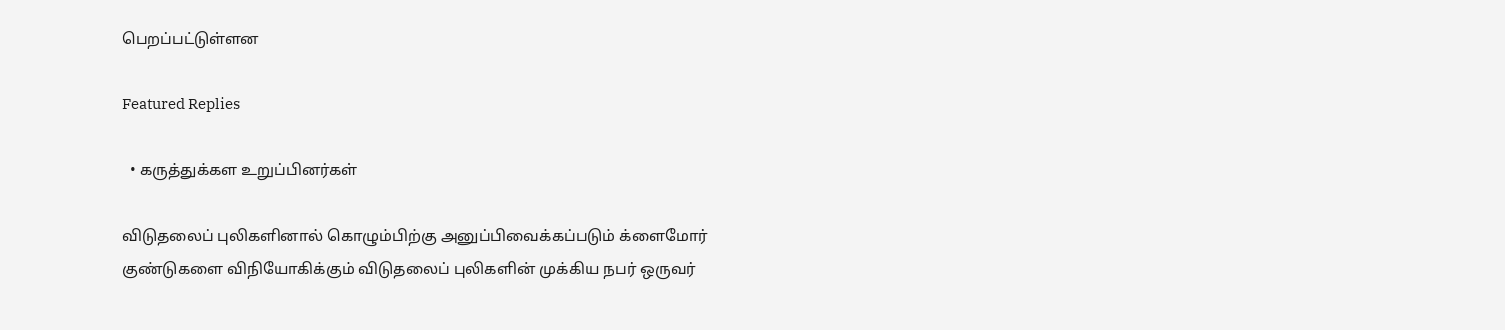பெறப்பட்டுள்ளன

Featured Replies

  • கருத்துக்கள உறுப்பினர்கள்

விடுதலைப் புலிகளினால் கொழும்பிற்கு அனுப்பிவைக்கப்படும் க்ளைமோர் குண்டுகளை விநியோகிக்கும் விடுதலைப் புலிகளின் முக்கிய நபர் ஒருவர்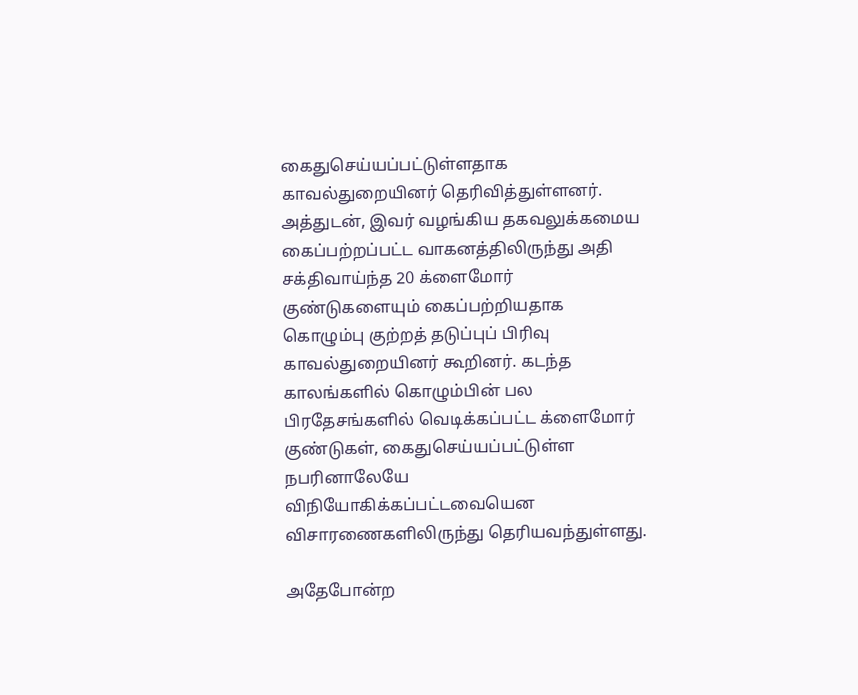கைதுசெய்யப்பட்டுள்ளதாக காவல்துறையினர் தெரிவித்துள்ளனர். அத்துடன், இவர் வழங்கிய தகவலுக்கமைய கைப்பற்றப்பட்ட வாகனத்திலிருந்து அதி சக்திவாய்ந்த 20 க்ளைமோர் குண்டுகளையும் கைப்பற்றியதாக கொழும்பு குற்றத் தடுப்புப் பிரிவு காவல்துறையினர் கூறினர். கடந்த காலங்களில் கொழும்பின் பல பிரதேசங்களில் வெடிக்கப்பட்ட க்ளைமோர் குண்டுகள், கைதுசெய்யப்பட்டுள்ள நபரினாலேயே விநியோகிக்கப்பட்டவையென விசாரணைகளிலிருந்து தெரியவந்துள்ளது.

அதேபோன்ற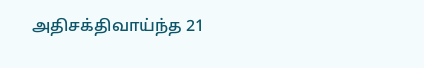அதிசக்திவாய்ந்த 21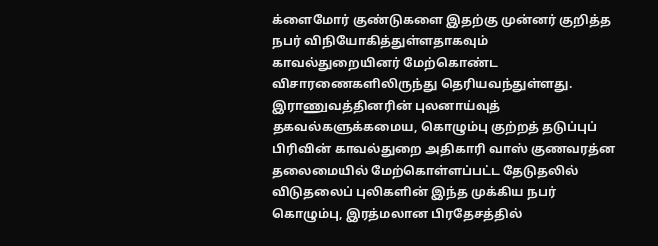க்ளைமோர் குண்டுகளை இதற்கு முன்னர் குறித்த நபர் விநியோகித்துள்ளதாகவும் காவல்துறையினர் மேற்கொண்ட விசாரணைகளிலிருந்து தெரியவந்துள்ளது. இராணுவத்தினரின் புலனாய்வுத் தகவல்களுக்கமைய, கொழும்பு குற்றத் தடுப்புப் பிரிவின் காவல்துறை அதிகாரி வாஸ் குணவரத்ன தலைமையில் மேற்கொள்ளப்பட்ட தேடுதலில் விடுதலைப் புலிகளின் இந்த முக்கிய நபர் கொழும்பு, இரத்மலான பிரதேசத்தில்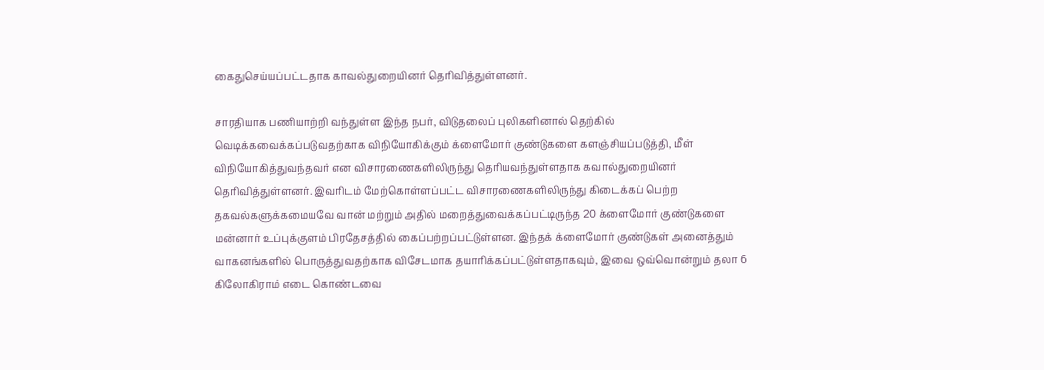கைதுசெய்யப்பட்டதாக காவல்துறையினர் தெரிவித்துள்ளனர்.

சாரதியாக பணியாற்றி வந்துள்ள இந்த நபர், விடுதலைப் புலிகளினால் தெற்கில் வெடிக்கவைக்கப்படுவதற்காக விநியோகிக்கும் க்ளைமோர் குண்டுகளை களஞ்சியப்படுத்தி, மீள் விநியோகித்துவந்தவர் என விசாரணைகளிலிருந்து தெரியவந்துள்ளதாக கவால்துறையினர் தெரிவித்துள்ளனர். இவரிடம் மேற்கொள்ளப்பட்ட விசாரணைகளிலிருந்து கிடைக்கப் பெற்ற தகவல்களுக்கமையவே வான் மற்றும் அதில் மறைத்துவைக்கப்பட்டிருந்த 20 க்ளைமோர் குண்டுகளை மன்னார் உப்புக்குளம் பிரதேசத்தில் கைப்பற்றப்பட்டுள்ளன. இந்தக் க்ளைமோர் குண்டுகள் அனைத்தும் வாகனங்களில் பொருத்துவதற்காக விசேடமாக தயாரிக்கப்பட்டுள்ளதாகவும், இவை ஒவ்வொன்றும் தலா 6 கிலோகிராம் எடை கொண்டவை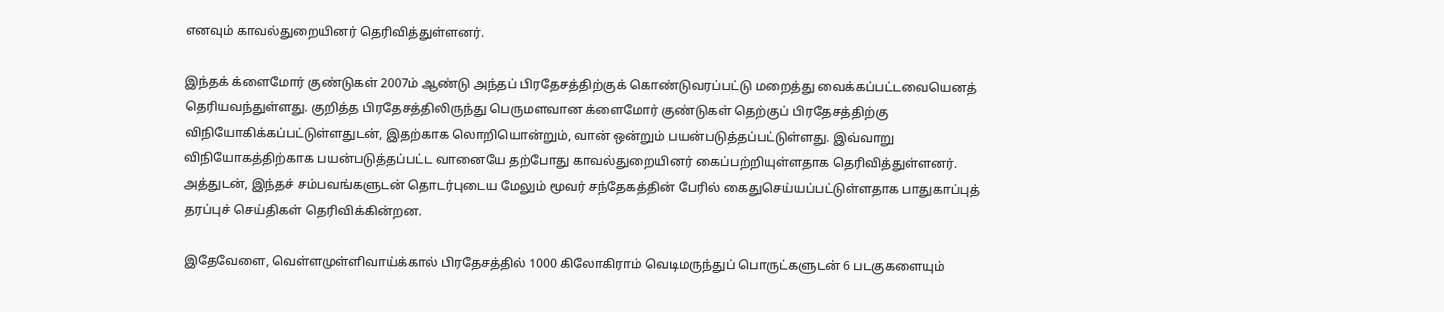எனவும் காவல்துறையினர் தெரிவித்துள்ளனர்.

இந்தக் க்ளைமோர் குண்டுகள் 2007ம் ஆண்டு அந்தப் பிரதேசத்திற்குக் கொண்டுவரப்பட்டு மறைத்து வைக்கப்பட்டவையெனத் தெரியவந்துள்ளது. குறித்த பிரதேசத்திலிருந்து பெருமளவான க்ளைமோர் குண்டுகள் தெற்குப் பிரதேசத்திற்கு விநியோகிக்கப்பட்டுள்ளதுடன், இதற்காக லொறியொன்றும், வான் ஒன்றும் பயன்படுத்தப்பட்டுள்ளது. இவ்வாறு விநியோகத்திற்காக பயன்படுத்தப்பட்ட வானையே தற்போது காவல்துறையினர் கைப்பற்றியுள்ளதாக தெரிவித்துள்ளனர். அத்துடன், இந்தச் சம்பவங்களுடன் தொடர்புடைய மேலும் மூவர் சந்தேகத்தின் பேரில் கைதுசெய்யப்பட்டுள்ளதாக பாதுகாப்புத் தரப்புச் செய்திகள் தெரிவிக்கின்றன.

இதேவேளை, வெள்ளமுள்ளிவாய்க்கால் பிரதேசத்தில் 1000 கிலோகிராம் வெடிமருந்துப் பொருட்களுடன் 6 படகுகளையும்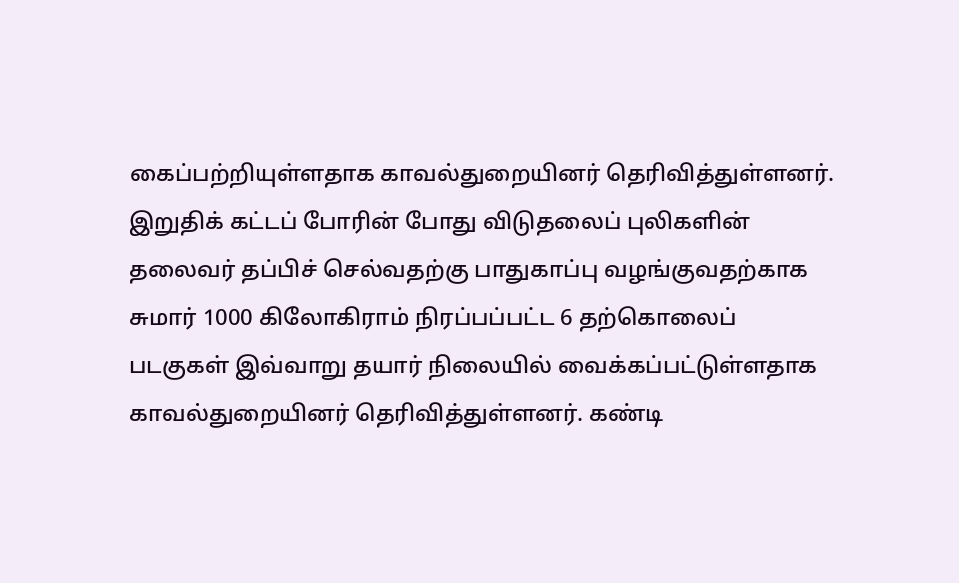கைப்பற்றியுள்ளதாக காவல்துறையினர் தெரிவித்துள்ளனர். இறுதிக் கட்டப் போரின் போது விடுதலைப் புலிகளின் தலைவர் தப்பிச் செல்வதற்கு பாதுகாப்பு வழங்குவதற்காக சுமார் 1000 கிலோகிராம் நிரப்பப்பட்ட 6 தற்கொலைப் படகுகள் இவ்வாறு தயார் நிலையில் வைக்கப்பட்டுள்ளதாக காவல்துறையினர் தெரிவித்துள்ளனர். கண்டி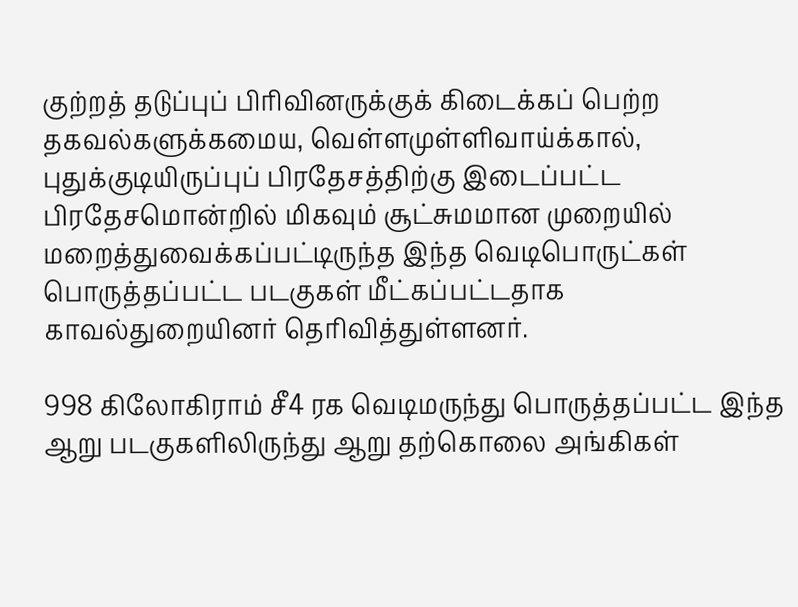குற்றத் தடுப்புப் பிரிவினருக்குக் கிடைக்கப் பெற்ற தகவல்களுக்கமைய, வெள்ளமுள்ளிவாய்க்கால், புதுக்குடியிருப்புப் பிரதேசத்திற்கு இடைப்பட்ட பிரதேசமொன்றில் மிகவும் சூட்சுமமான முறையில் மறைத்துவைக்கப்பட்டிருந்த இந்த வெடிபொருட்கள் பொருத்தப்பட்ட படகுகள் மீட்கப்பட்டதாக காவல்துறையினர் தெரிவித்துள்ளனர்.

998 கிலோகிராம் சீ4 ரக வெடிமருந்து பொருத்தப்பட்ட இந்த ஆறு படகுகளிலிருந்து ஆறு தற்கொலை அங்கிகள்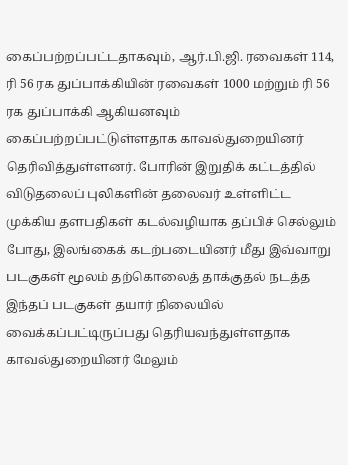கைப்பற்றப்பட்டதாகவும், ஆர்.பி.ஜி. ரவைகள் 114, ரி 56 ரக துப்பாக்கியின் ரவைகள் 1000 மற்றும் ரி 56 ரக துப்பாக்கி ஆகியனவும் கைப்பற்றப்பட்டுள்ளதாக காவல்துறையினர் தெரிவித்துள்ளனர். போரின் இறுதிக் கட்டத்தில் விடுதலைப் புலிகளின் தலைவர் உள்ளிட்ட முக்கிய தளபதிகள் கடல்வழியாக தப்பிச் செல்லும் போது, இலங்கைக் கடற்படையினர் மீது இவ்வாறு படகுகள் மூலம் தற்கொலைத் தாக்குதல் நடத்த இந்தப் படகுகள் தயார் நிலையில் வைக்கப்பட்டிருப்பது தெரியவந்துள்ளதாக காவல்துறையினர் மேலும்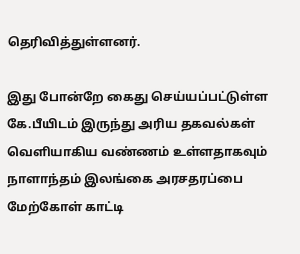தெரிவித்துள்ளனர்.

இது போன்றே கைது செய்யப்பட்டுள்ள கே.பீயிடம் இருந்து அரிய தகவல்கள் வெளியாகிய வண்ணம் உள்ளதாகவும் நாளாந்தம் இலங்கை அரசதரப்பை மேற்கோள் காட்டி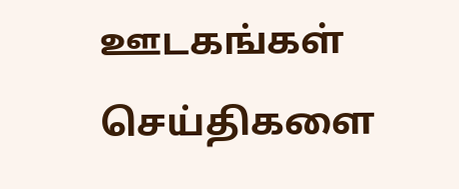ஊடகங்கள் செய்திகளை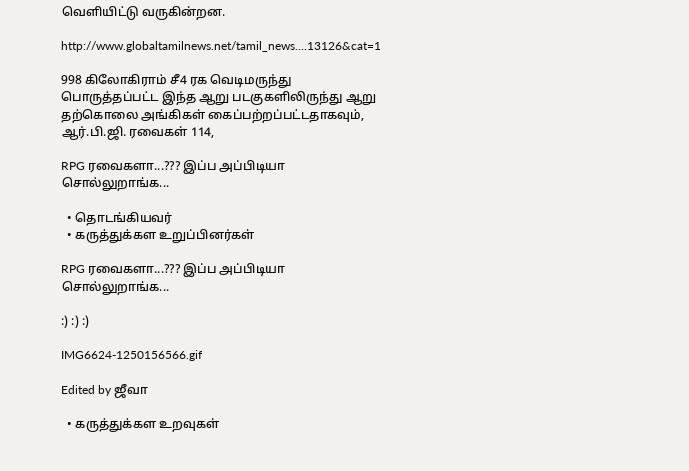வெளியிட்டு வருகின்றன.

http://www.globaltamilnews.net/tamil_news....13126&cat=1

998 கிலோகிராம் சீ4 ரக வெடிமருந்து பொருத்தப்பட்ட இந்த ஆறு படகுகளிலிருந்து ஆறு தற்கொலை அங்கிகள் கைப்பற்றப்பட்டதாகவும், ஆர்.பி.ஜி. ரவைகள் 114,

RPG ரவைகளா...??? இப்ப அப்பிடியா சொல்லுறாங்க...

  • தொடங்கியவர்
  • கருத்துக்கள உறுப்பினர்கள்

RPG ரவைகளா...??? இப்ப அப்பிடியா சொல்லுறாங்க...

:) :) :)

IMG6624-1250156566.gif

Edited by ஜீவா

  • கருத்துக்கள உறவுகள்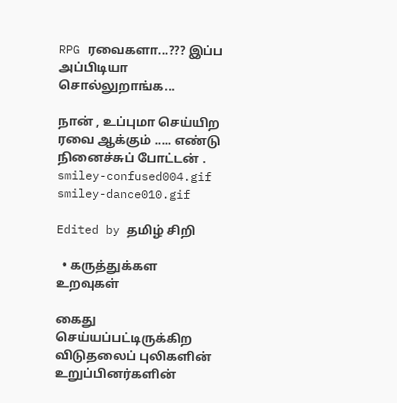RPG ரவைகளா...??? இப்ப அப்பிடியா சொல்லுறாங்க...

நான் , உப்புமா செய்யிற ரவை ஆக்கும் ..... எண்டு நினைச்சுப் போட்டன் . smiley-confused004.gif smiley-dance010.gif

Edited by தமிழ் சிறி

  • கருத்துக்கள உறவுகள்

கைது செய்யப்பட்டிருக்கிற விடுதலைப் புலிகளின் உறுப்பினர்களின்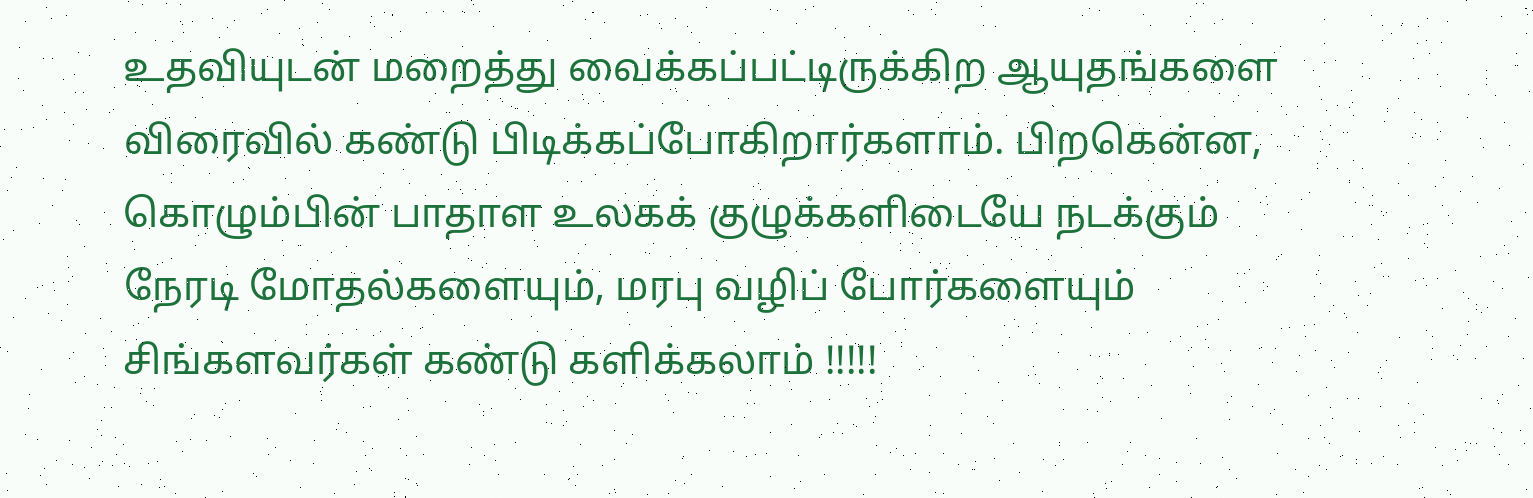உதவியுடன் மறைத்து வைக்கப்பட்டிருக்கிற ஆயுதங்களை விரைவில் கண்டு பிடிக்கப்போகிறார்களாம். பிறகென்ன, கொழும்பின் பாதாள உலகக் குழுக்களிடையே நடக்கும் நேரடி மோதல்களையும், மரபு வழிப் போர்களையும் சிங்களவர்கள் கண்டு களிக்கலாம் !!!!!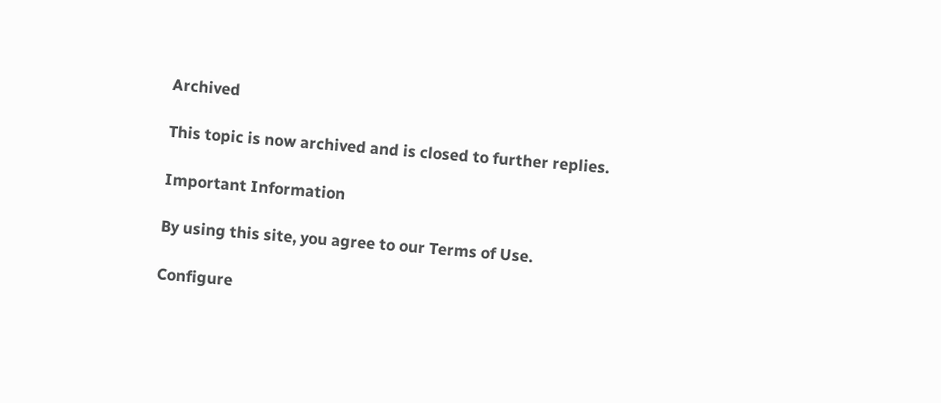Archived

This topic is now archived and is closed to further replies.

Important Information

By using this site, you agree to our Terms of Use.

Configure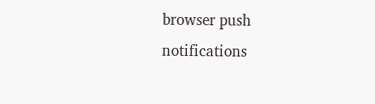browser push notifications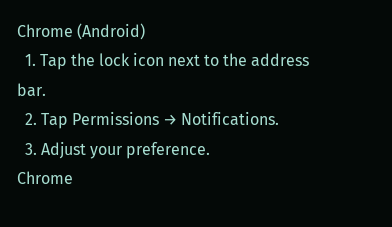Chrome (Android)
  1. Tap the lock icon next to the address bar.
  2. Tap Permissions → Notifications.
  3. Adjust your preference.
Chrome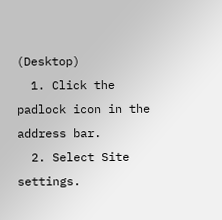(Desktop)
  1. Click the padlock icon in the address bar.
  2. Select Site settings.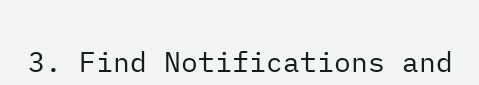3. Find Notifications and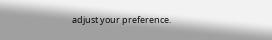adjust your preference.